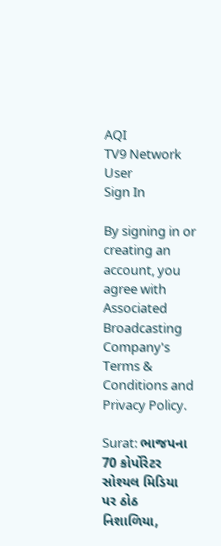AQI
TV9 Network
User
Sign In

By signing in or creating an account, you agree with Associated Broadcasting Company's Terms & Conditions and Privacy Policy.

Surat: ભાજપના 70 કોર્પોરેટર સોશ્યલ મિડિયા પર ઠોઠ નિશાળિયા,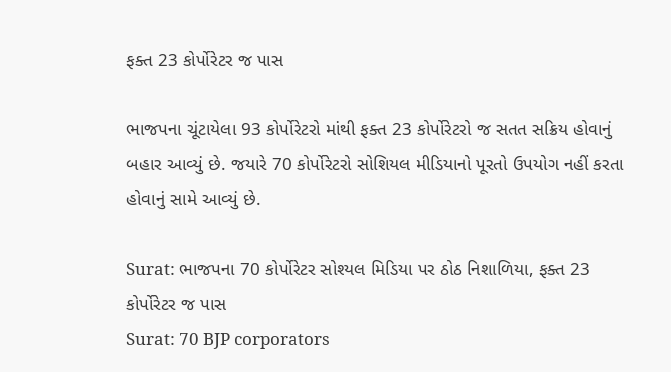ફક્ત 23 કોર્પોરેટર જ પાસ

ભાજપના ચૂંટાયેલા 93 કોર્પોરેટરો માંથી ફક્ત 23 કોર્પોરેટરો જ સતત સક્રિય હોવાનું બહાર આવ્યું છે. જયારે 70 કોર્પોરેટરો સોશિયલ મીડિયાનો પૂરતો ઉપયોગ નહીં કરતા હોવાનું સામે આવ્યું છે.

Surat: ભાજપના 70 કોર્પોરેટર સોશ્યલ મિડિયા પર ઠોઠ નિશાળિયા, ફક્ત 23 કોર્પોરેટર જ પાસ
Surat: 70 BJP corporators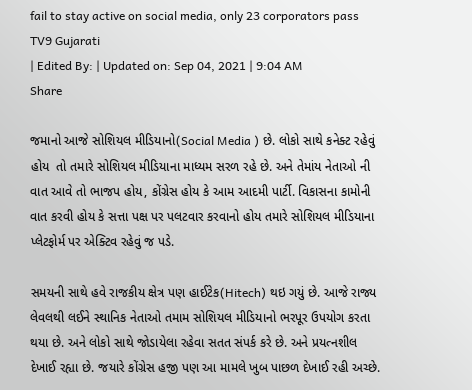fail to stay active on social media, only 23 corporators pass
TV9 Gujarati
| Edited By: | Updated on: Sep 04, 2021 | 9:04 AM
Share

જમાનો આજે સોશિયલ મીડિયાનો(Social Media ) છે. લોકો સાથે કનેક્ટ રહેવું હોય  તો તમારે સોશિયલ મીડિયાના માધ્યમ સરળ રહે છે. અને તેમાંય નેતાઓ ની વાત આવે તો ભાજપ હોય, કોંગ્રેસ હોય કે આમ આદમી પાર્ટી. વિકાસના કામોની વાત કરવી હોય કે સત્તા પક્ષ પર પલટવાર કરવાનો હોય તમારે સોશિયલ મીડિયાના પ્લેટફોર્મ પર એક્ટિવ રહેવું જ પડે.

સમયની સાથે હવે રાજકીય ક્ષેત્ર પણ હાઈટેક(Hitech) થઇ ગયું છે. આજે રાજ્ય લેવલથી લઈને સ્થાનિક નેતાઓ તમામ સોશિયલ મીડિયાનો ભરપૂર ઉપયોગ કરતા થયા છે. અને લોકો સાથે જોડાયેલા રહેવા સતત સંપર્ક કરે છે. અને પ્રયત્નશીલ દેખાઈ રહ્યા છે. જયારે કોંગ્રેસ હજી પણ આ મામલે ખુબ પાછળ દેખાઈ રહી અચ્છે.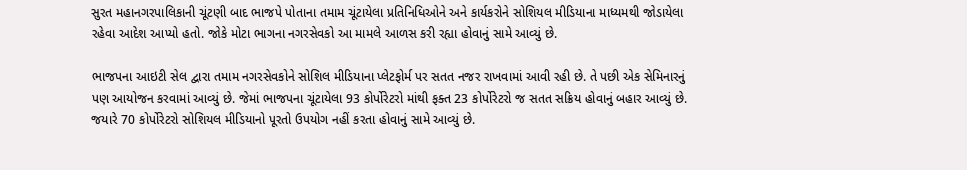સુરત મહાનગરપાલિકાની ચૂંટણી બાદ ભાજપે પોતાના તમામ ચૂંટાયેલા પ્રતિનિધિઓને અને કાર્યકરોને સોશિયલ મીડિયાના માધ્યમથી જોડાયેલા રહેવા આદેશ આપ્યો હતો. જોકે મોટા ભાગના નગરસેવકો આ મામલે આળસ કરી રહ્યા હોવાનું સામે આવ્યું છે.

ભાજપના આઇટી સેલ દ્વારા તમામ નગરસેવકોને સોશિલ મીડિયાના પ્લેટફોર્મ પર સતત નજર રાખવામાં આવી રહી છે. તે પછી એક સેમિનારનું પણ આયોજન કરવામાં આવ્યું છે. જેમાં ભાજપના ચૂંટાયેલા 93 કોર્પોરેટરો માંથી ફક્ત 23 કોર્પોરેટરો જ સતત સક્રિય હોવાનું બહાર આવ્યું છે. જયારે 70 કોર્પોરેટરો સોશિયલ મીડિયાનો પૂરતો ઉપયોગ નહીં કરતા હોવાનું સામે આવ્યું છે.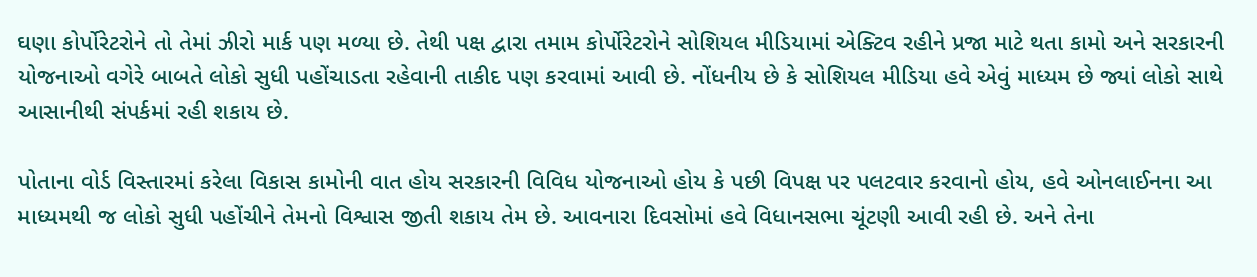ઘણા કોર્પોરેટરોને તો તેમાં ઝીરો માર્ક પણ મળ્યા છે. તેથી પક્ષ દ્વારા તમામ કોર્પોરેટરોને સોશિયલ મીડિયામાં એક્ટિવ રહીને પ્રજા માટે થતા કામો અને સરકારની યોજનાઓ વગેરે બાબતે લોકો સુધી પહોંચાડતા રહેવાની તાકીદ પણ કરવામાં આવી છે. નોંધનીય છે કે સોશિયલ મીડિયા હવે એવું માધ્યમ છે જ્યાં લોકો સાથે આસાનીથી સંપર્કમાં રહી શકાય છે.

પોતાના વોર્ડ વિસ્તારમાં કરેલા વિકાસ કામોની વાત હોય સરકારની વિવિધ યોજનાઓ હોય કે પછી વિપક્ષ પર પલટવાર કરવાનો હોય, હવે ઓનલાઈનના આ માધ્યમથી જ લોકો સુધી પહોંચીને તેમનો વિશ્વાસ જીતી શકાય તેમ છે. આવનારા દિવસોમાં હવે વિધાનસભા ચૂંટણી આવી રહી છે. અને તેના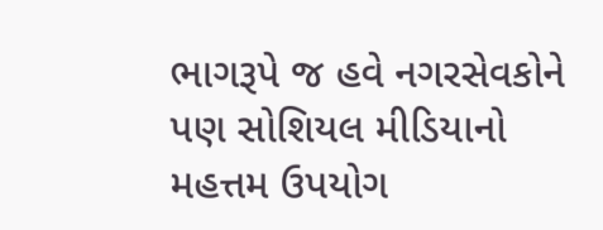ભાગરૂપે જ હવે નગરસેવકોને પણ સોશિયલ મીડિયાનો મહત્તમ ઉપયોગ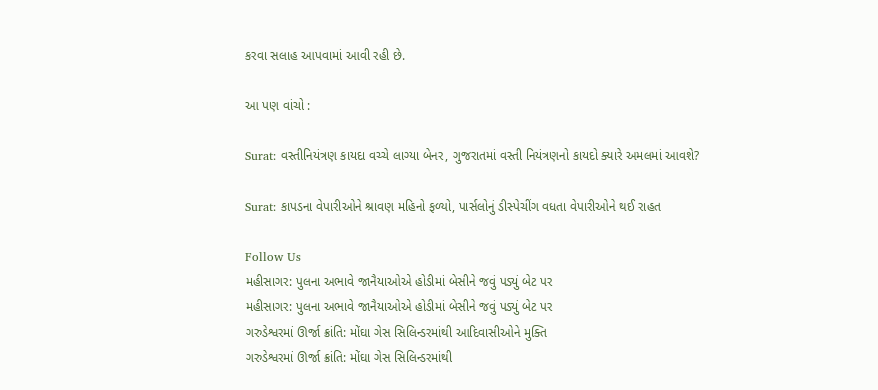કરવા સલાહ આપવામાં આવી રહી છે.

આ પણ વાંચો :

Surat: વસ્તીનિયંત્રણ કાયદા વચ્ચે લાગ્યા બેનર, ગુજરાતમાં વસ્તી નિયંત્રણનો કાયદો ક્યારે અમલમાં આવશે?

Surat: કાપડના વેપારીઓને શ્રાવણ મહિનો ફળ્યો, પાર્સલોનું ડીસ્પેચીંગ વધતા વેપારીઓને થઈ રાહત

Follow Us
મહીસાગર: પુલના અભાવે જાનૈયાઓએ હોડીમાં બેસીને જવું પડ્યું બેટ પર
મહીસાગર: પુલના અભાવે જાનૈયાઓએ હોડીમાં બેસીને જવું પડ્યું બેટ પર
ગરુડેશ્વરમાં ઊર્જા ક્રાંતિ: મોંઘા ગેસ સિલિન્ડરમાંથી આદિવાસીઓને મુક્તિ
ગરુડેશ્વરમાં ઊર્જા ક્રાંતિ: મોંઘા ગેસ સિલિન્ડરમાંથી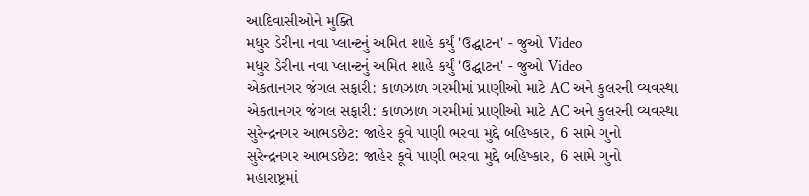આદિવાસીઓને મુક્તિ
મધુર ડેરીના નવા પ્લાન્ટનું અમિત શાહે કર્યું 'ઉદ્ઘાટન' - જુઓ Video
મધુર ડેરીના નવા પ્લાન્ટનું અમિત શાહે કર્યું 'ઉદ્ઘાટન' - જુઓ Video
એકતાનગર જંગલ સફારી: કાળઝાળ ગરમીમાં પ્રાણીઓ માટે AC અને કુલરની વ્યવસ્થા
એકતાનગર જંગલ સફારી: કાળઝાળ ગરમીમાં પ્રાણીઓ માટે AC અને કુલરની વ્યવસ્થા
સુરેન્દ્રનગર આભડછેટ: જાહેર કૂવે પાણી ભરવા મુદ્દે બહિષ્કાર, 6 સામે ગુનો
સુરેન્દ્રનગર આભડછેટ: જાહેર કૂવે પાણી ભરવા મુદ્દે બહિષ્કાર, 6 સામે ગુનો
મહારાષ્ટ્રમાં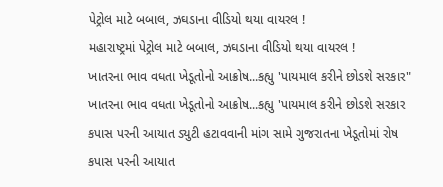પેટ્રોલ માટે બબાલ, ઝઘડાના વીડિયો થયા વાયરલ !
મહારાષ્ટ્રમાં પેટ્રોલ માટે બબાલ, ઝઘડાના વીડિયો થયા વાયરલ !
ખાતરના ભાવ વધતા ખેડૂતોનો આક્રોષ...કહ્યુ 'પાયમાલ કરીને છોડશે સરકાર"
ખાતરના ભાવ વધતા ખેડૂતોનો આક્રોષ...કહ્યુ 'પાયમાલ કરીને છોડશે સરકાર
કપાસ પરની આયાત ડ્યુટી હટાવવાની માંગ સામે ગુજરાતના ખેડૂતોમાં રોષ
કપાસ પરની આયાત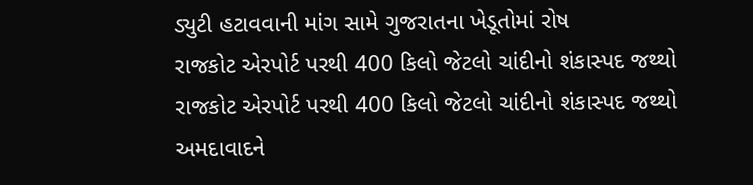ડ્યુટી હટાવવાની માંગ સામે ગુજરાતના ખેડૂતોમાં રોષ
રાજકોટ એરપોર્ટ પરથી 400 કિલો જેટલો ચાંદીનો શંકાસ્પદ જથ્થો
રાજકોટ એરપોર્ટ પરથી 400 કિલો જેટલો ચાંદીનો શંકાસ્પદ જથ્થો
અમદાવાદને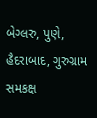બેગ્લરુ, પુણે, હૈદરાબાદ, ગુરુગ્રામ સમકક્ષ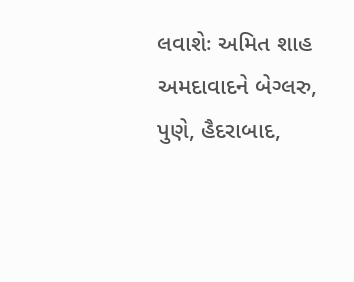લવાશેઃ અમિત શાહ
અમદાવાદને બેગ્લરુ, પુણે, હૈદરાબાદ,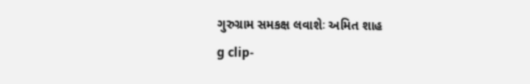ગુરુગ્રામ સમકક્ષ લવાશેઃ અમિત શાહ
g clip-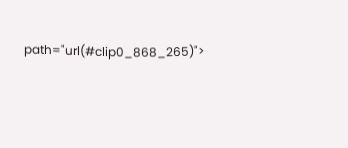path="url(#clip0_868_265)">